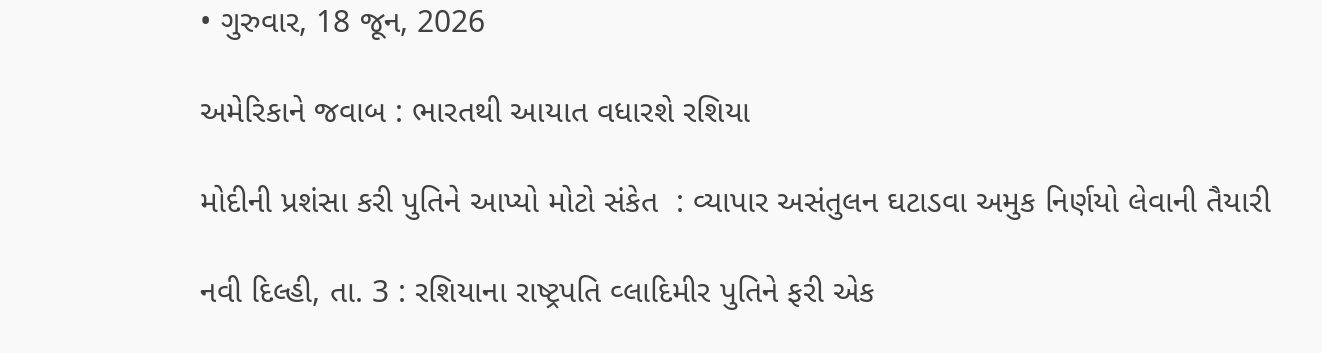• ગુરુવાર, 18 જૂન, 2026

અમેરિકાને જવાબ : ભારતથી આયાત વધારશે રશિયા

મોદીની પ્રશંસા કરી પુતિને આપ્યો મોટો સંકેત  : વ્યાપાર અસંતુલન ઘટાડવા અમુક નિર્ણયો લેવાની તૈયારી

નવી દિલ્હી, તા. 3 : રશિયાના રાષ્ટ્રપતિ વ્લાદિમીર પુતિને ફરી એક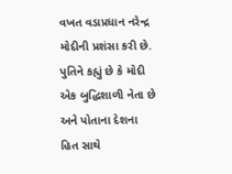વખત વડાપ્રધાન નરેન્દ્ર મોદીની પ્રશંસા કરી છે. પુતિને કહ્યું છે કે મોદી એક બુદ્ધિશાળી નેતા છે અને પોતાના દેશના હિત સાથે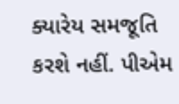ક્યારેય સમજૂતિ કરશે નહીં. પીએમ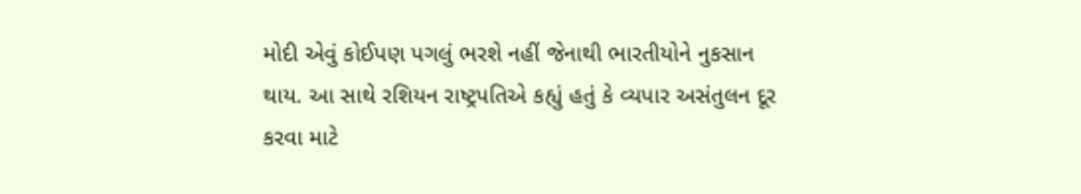મોદી એવું કોઈપણ પગલું ભરશે નહીં જેનાથી ભારતીયોને નુકસાન થાય. આ સાથે રશિયન રાષ્ટ્રપતિએ કહ્યું હતું કે વ્યપાર અસંતુલન દૂર કરવા માટે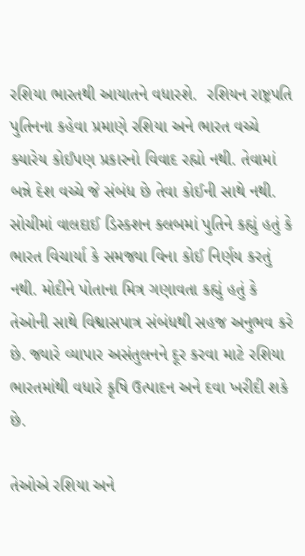રશિયા ભારતથી આયાતને વધારશે.  રશિયન રાષ્ટ્રપતિ પુતિનના કહેવા પ્રમાણે રશિયા અને ભારત વચ્ચે ક્યારેય કોઈપણ પ્રકારનો વિવાદ રહ્યો નથી. તેવામાં બન્ને દેશ વચ્ચે જે સંબંધ છે તેવા કોઈની સાથે નથી. સોચીમાં વાલદાઈ ડિસ્કશન ક્લબમાં પુતિને કહ્યું હતું કે ભારત વિચાર્યા કે સમજ્યા વિના કોઈ નિર્ણય કરતું નથી. મોદીને પોતાના મિત્ર ગણાવતા કહ્યું હતું કે તેઓની સાથે વિશ્વાસપાત્ર સંબંધથી સહજ અનુભવ કરે છે. જ્યારે વ્યાપાર અસંતુલનને દૂર કરવા માટે રશિયા ભારતમાંથી વધારે કૃષિ ઉત્પાદન અને દવા ખરીદી શકે છે.

તેઓએ રશિયા અને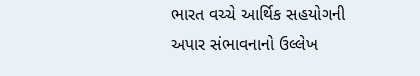ભારત વચ્ચે આર્થિક સહયોગની અપાર સંભાવનાનો ઉલ્લેખ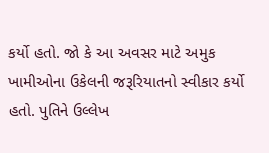કર્યો હતો. જો કે આ અવસર માટે અમુક ખામીઓના ઉકેલની જરૂરિયાતનો સ્વીકાર કર્યો હતો. પુતિને ઉલ્લેખ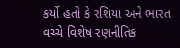કર્યો હતો કે રશિયા અને ભારત વચ્ચે વિશેષ રણનીતિક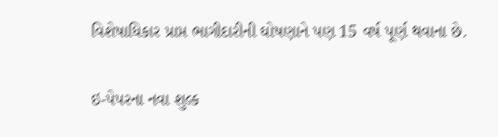વિશેષાધિકાર પ્રાપ્ત ભાગીદારીની ઘોષણાને પણ 15 વર્ષ પૂર્ણ થવાના છે.

ઇ-પેપરના નવા શુલ્ક